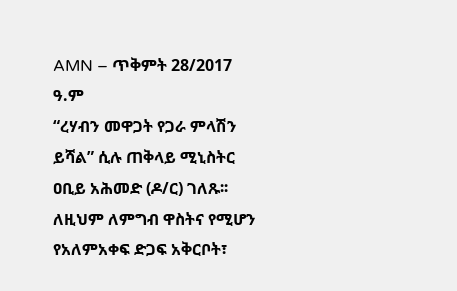AMN – ጥቅምት 28/2017 ዓ.ም
“ረሃብን መዋጋት የጋራ ምላሽን ይሻል” ሲሉ ጠቅላይ ሚኒስትር ዐቢይ አሕመድ (ዶ/ር) ገለጹ፡፡
ለዚህም ለምግብ ዋስትና የሚሆን የአለምአቀፍ ድጋፍ አቅርቦት፣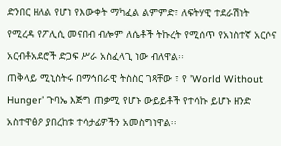ድንበር ዘለል የሆነ የእውቀት ማካፈል ልምምድ፣ ለፍትሃዊ ተደራሽነት የሚረዳ የፖሊሲ መናበብ ብሎም ለሴቶች ትኩረት የሚሰጥ የአነስተኛ አርሶና አርብቶአደሮች ድጋፍ ሥራ አስፈላጊ ነው ብለዋል፡፡
ጠቅላይ ሚኒስትሩ በማኅበራዊ ትስስር ገጻቸው ፣ የ ’World Without Hunger’ ጉባኤ እጅግ ጠቃሚ የሆኑ ውይይቶች የተሳኩ ይሆኑ ዘንድ አስተዋፅዖ ያበረከቱ ተሳታፊዎችን አመስግነዋል፡፡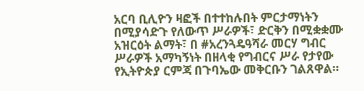አርባ ቢሊዮን ዛፎች በተተከሉበት ምርታማነትን በሚያሳድጉ የለውጥ ሥራዎች፣ ድርቅን በሚቋቋሙ አዝርዕት ልማት፣ በ #አረንጓዴዓሻራ መርሃ ግብር ሥራዎች አማካኝነት በዘላቂ የግብርና ሥራ የታየው የኢትዮጵያ ርምጃ በጉባኤው መቅርቡን ገልጸዋል።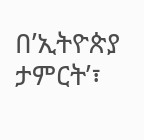በ’ኢትዮጵያ ታምርት’፣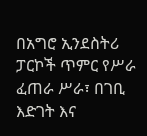በአግሮ ኢንደስትሪ ፓርኮች ጥምር የሥራ ፈጠራ ሥራ፣ በገቢ እድገት እና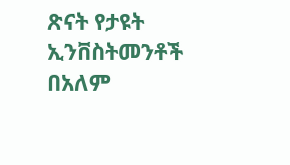ጽናት የታዩት ኢንቨስትመንቶች በአለም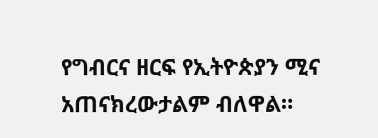የግብርና ዘርፍ የኢትዮጵያን ሚና አጠናክረውታልም ብለዋል።